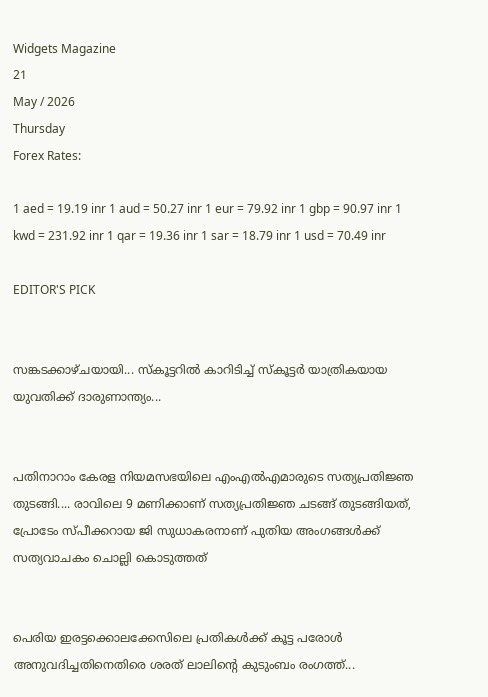Widgets Magazine
21
May / 2026
Thursday
Forex Rates:

1 aed = 19.19 inr 1 aud = 50.27 inr 1 eur = 79.92 inr 1 gbp = 90.97 inr 1 kwd = 231.92 inr 1 qar = 19.36 inr 1 sar = 18.79 inr 1 usd = 70.49 inr

EDITOR'S PICK


സങ്കടക്കാഴ്ചയായി... സ്‌കൂട്ടറിൽ കാറിടിച്ച്‌ സ്‌കൂട്ടർ യാത്രികയായ യുവതിക്ക് ദാരുണാന്ത്യം...


പതിനാറാം കേരള നിയമസഭയിലെ എംഎൽഎമാരുടെ സത്യപ്രതിജ്ഞ തുടങ്ങി.... രാവിലെ 9 മണിക്കാണ് സത്യപ്രതിജ്ഞ ചടങ്ങ് തുടങ്ങിയത്, പ്രോടേം സ്പീക്കറായ ജി സുധാകരനാണ് പുതിയ അംഗങ്ങൾക്ക് സത്യവാചകം ചൊല്ലി കൊടുത്തത്


പെരിയ ഇരട്ടക്കൊലക്കേസിലെ പ്രതികൾക്ക് കൂട്ട പരോൾ അനുവദിച്ചതിനെതിരെ ശരത് ലാലിന്റെ കുടുംബം രംഗത്ത്...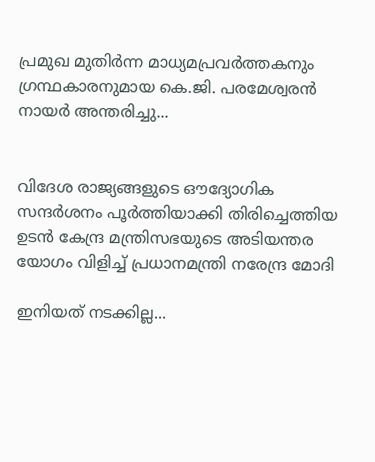പ്രമുഖ മുതിർന്ന മാധ്യമപ്രവർത്തകനും ഗ്രന്ഥകാരനുമായ കെ.ജി. പരമേശ്വരൻ നായർ അന്തരിച്ചു...


വിദേശ രാജ്യങ്ങളുടെ ഔദ്യോഗിക സന്ദർശനം പൂർത്തിയാക്കി തിരിച്ചെത്തിയ ഉടൻ കേന്ദ്ര മന്ത്രിസഭയുടെ അടിയന്തര യോഗം വിളിച്ച് പ്രധാനമന്ത്രി നരേന്ദ്ര മോദി

ഇനിയത് നടക്കില്ല...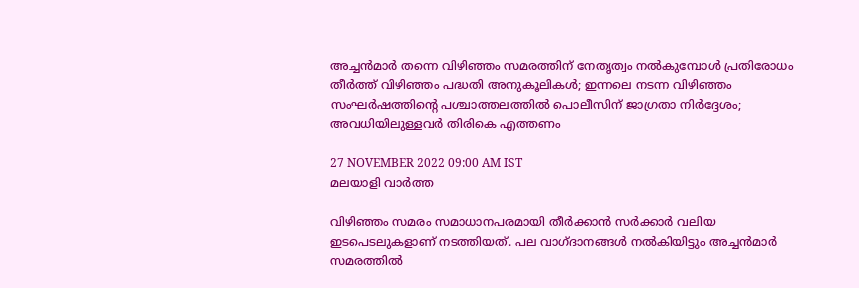അച്ചന്‍മാര്‍ തന്നെ വിഴിഞ്ഞം സമരത്തിന് നേതൃത്വം നല്‍കുമ്പോള്‍ പ്രതിരോധം തീര്‍ത്ത് വിഴിഞ്ഞം പദ്ധതി അനുകൂലികള്‍; ഇന്നലെ നടന്ന വിഴിഞ്ഞം സംഘര്‍ഷത്തിന്റെ പശ്ചാത്തലത്തില്‍ പൊലീസിന് ജാഗ്രതാ നിര്‍ദ്ദേശം; അവധിയിലുള്ളവര്‍ തിരികെ എത്തണം

27 NOVEMBER 2022 09:00 AM IST
മലയാളി വാര്‍ത്ത

വിഴിഞ്ഞം സമരം സമാധാനപരമായി തീര്‍ക്കാന്‍ സര്‍ക്കാര്‍ വലിയ ഇടപെടലുകളാണ് നടത്തിയത്. പല വാഗ്ദാനങ്ങള്‍ നല്‍കിയിട്ടും അച്ചന്‍മാര്‍ സമരത്തില്‍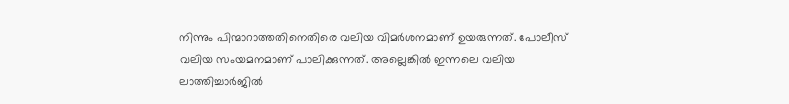നിന്നും പിന്മാറാത്തതിനെതിരെ വലിയ വിമര്‍ശനമാണ് ഉയരുന്നത്. പോലീസ് വലിയ സംയമനമാണ് പാലിക്കുന്നത്. അല്ലെങ്കില്‍ ഇന്നലെ വലിയ ലാത്തിച്ചാര്‍ജില്‍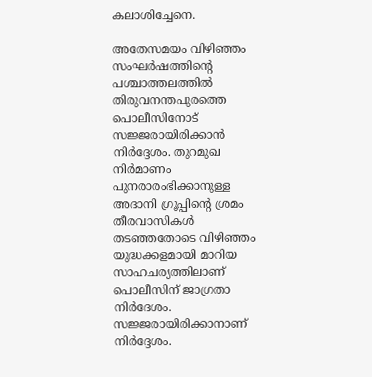കലാശിച്ചേനെ.

അതേസമയം വിഴിഞ്ഞം സംഘര്‍ഷത്തിന്റെ പശ്ചാത്തലത്തില്‍ തിരുവനന്തപുരത്തെ പൊലീസിനോട് സജ്ജരായിരിക്കാന്‍ നിര്‍ദ്ദേശം. തുറമുഖ നിര്‍മാണം പുനരാരംഭിക്കാനുള്ള അദാനി ഗ്രൂപ്പിന്റെ ശ്രമം തീരവാസികള്‍ തടഞ്ഞതോടെ വിഴിഞ്ഞം യുദ്ധക്കളമായി മാറിയ സാഹചര്യത്തിലാണ് പൊലീസിന് ജാഗ്രതാ നിര്‍ദേശം. സജ്ജരായിരിക്കാനാണ് നിര്‍ദ്ദേശം.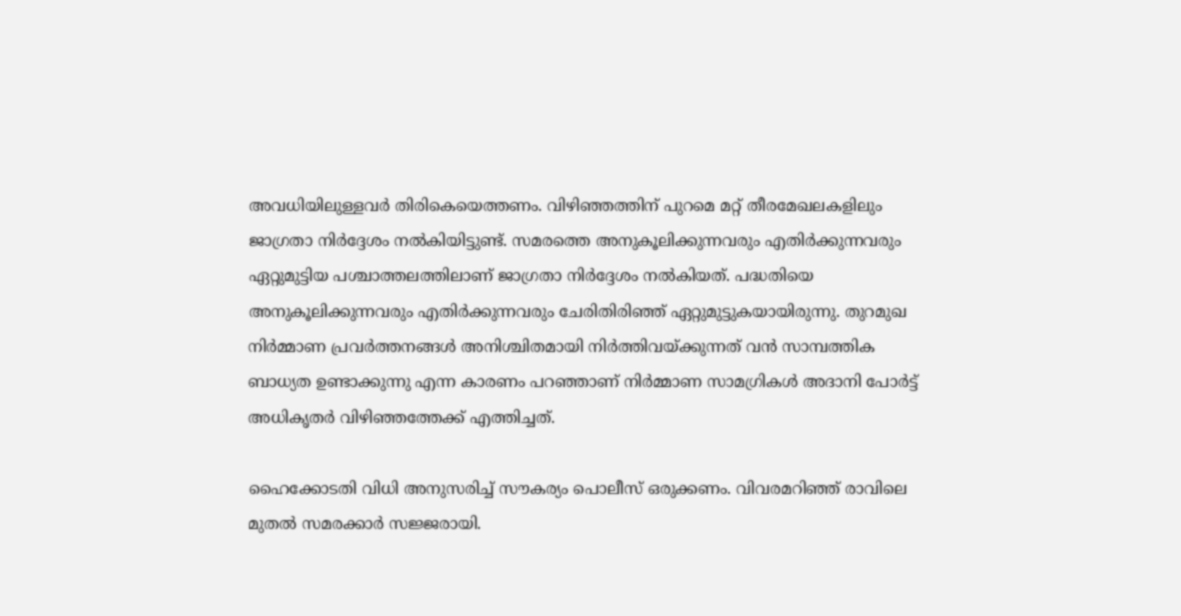അവധിയിലുള്ളവര്‍ തിരികെയെത്തണം. വിഴിഞ്ഞത്തിന് പുറമെ മറ്റ് തീരമേഖലകളിലും ജാഗ്രതാ നിര്‍ദ്ദേശം നല്‍കിയിട്ടുണ്ട്. സമരത്തെ അനുകൂലിക്കുന്നവരും എതിര്‍ക്കുന്നവരും ഏറ്റുമുട്ടിയ പശ്ചാത്തലത്തിലാണ് ജാഗ്രതാ നിര്‍ദ്ദേശം നല്‍കിയത്. പദ്ധതിയെ അനുകൂലിക്കുന്നവരും എതിര്‍ക്കുന്നവരും ചേരിതിരിഞ്ഞ് ഏറ്റുമുട്ടുകയായിരുന്നു. തുറമുഖ നിര്‍മ്മാണ പ്രവര്‍ത്തനങ്ങള്‍ അനിശ്ചിതമായി നിര്‍ത്തിവയ്ക്കുന്നത് വന്‍ സാമ്പത്തിക ബാധ്യത ഉണ്ടാക്കുന്നു എന്ന കാരണം പറഞ്ഞാണ് നിര്‍മ്മാണ സാമഗ്രികള്‍ അദാനി പോര്‍ട്ട് അധികൃതര്‍ വിഴിഞ്ഞത്തേക്ക് എത്തിച്ചത്.

ഹൈക്കോടതി വിധി അനുസരിച്ച് സൗകര്യം പൊലീസ് ഒരുക്കണം. വിവരമറിഞ്ഞ് രാവിലെ മുതല്‍ സമരക്കാര്‍ സജ്ജരായി.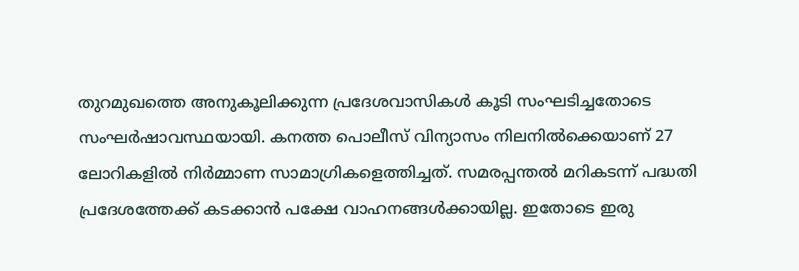തുറമുഖത്തെ അനുകൂലിക്കുന്ന പ്രദേശവാസികള്‍ കൂടി സംഘടിച്ചതോടെ സംഘര്‍ഷാവസ്ഥയായി. കനത്ത പൊലീസ് വിന്യാസം നിലനില്‍ക്കെയാണ് 27 ലോറികളില്‍ നിര്‍മ്മാണ സാമാഗ്രികളെത്തിച്ചത്. സമരപ്പന്തല്‍ മറികടന്ന് പദ്ധതി പ്രദേശത്തേക്ക് കടക്കാന്‍ പക്ഷേ വാഹനങ്ങള്‍ക്കായില്ല. ഇതോടെ ഇരു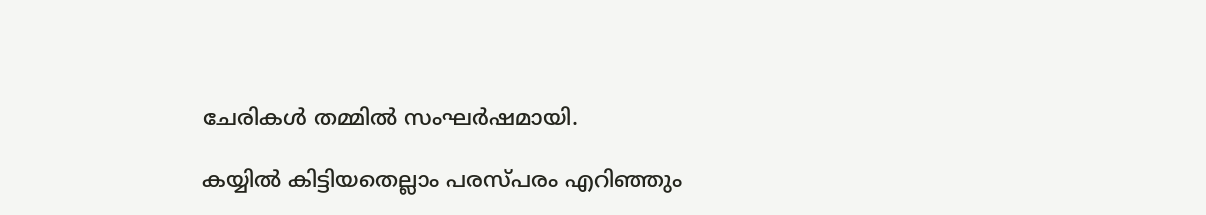ചേരികള്‍ തമ്മില്‍ സംഘര്‍ഷമായി.

കയ്യില്‍ കിട്ടിയതെല്ലാം പരസ്പരം എറിഞ്ഞും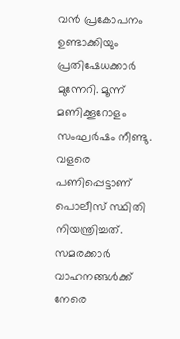വന്‍ പ്രകോപനം ഉണ്ടാക്കിയും പ്രതിഷേധക്കാര്‍ മുന്നേറി. മൂന്ന് മണിക്കൂറോളം സംഘര്‍ഷം നീണ്ടു. വളരെ പണിപ്പെട്ടാണ് പൊലീസ് സ്ഥിതി നിയന്ത്രിച്ചത്. സമരക്കാര്‍ വാഹനങ്ങള്‍ക്ക് നേരെ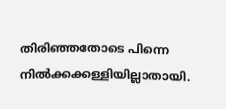തിരിഞ്ഞതോടെ പിന്നെ നില്‍ക്കക്കള്ളിയില്ലാതായി.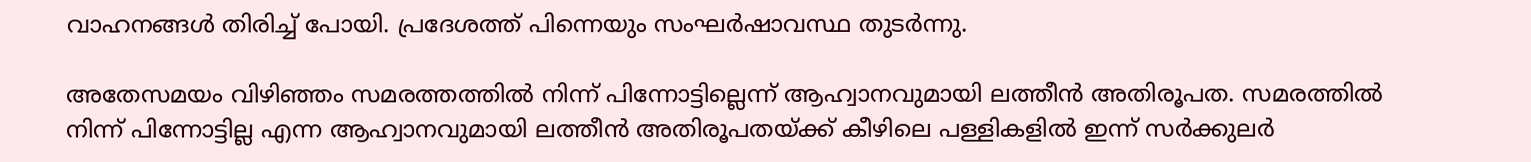വാഹനങ്ങള്‍ തിരിച്ച് പോയി. പ്രദേശത്ത് പിന്നെയും സംഘര്‍ഷാവസ്ഥ തുടര്‍ന്നു.

അതേസമയം വിഴിഞ്ഞം സമരത്തത്തില്‍ നിന്ന് പിന്നോട്ടില്ലെന്ന് ആഹ്വാനവുമായി ലത്തീന്‍ അതിരൂപത. സമരത്തില്‍ നിന്ന് പിന്നോട്ടില്ല എന്ന ആഹ്വാനവുമായി ലത്തീന്‍ അതിരൂപതയ്ക്ക് കീഴിലെ പള്ളികളില്‍ ഇന്ന് സര്‍ക്കുലര്‍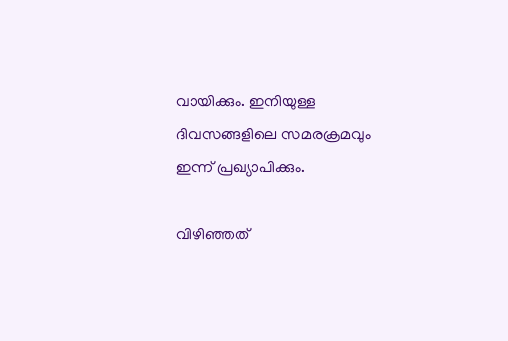വായിക്കും. ഇനിയുള്ള ദിവസങ്ങളിലെ സമരക്രമവും ഇന്ന് പ്രഖ്യാപിക്കും.

വിഴിഞ്ഞത്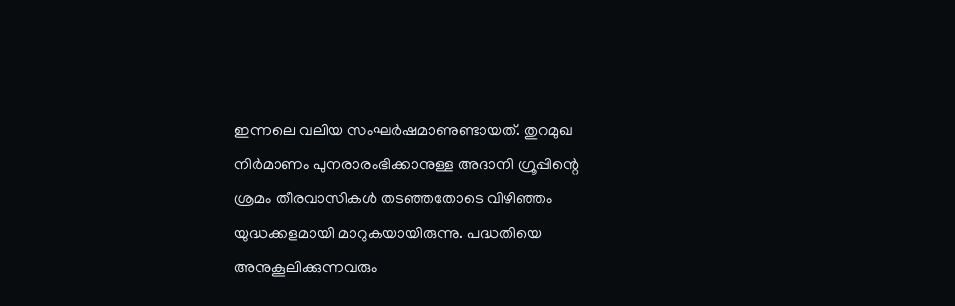ഇന്നലെ വലിയ സംഘര്‍ഷമാണുണ്ടായത്. തുറമുഖ നിര്‍മാണം പുനരാരംഭിക്കാനുള്ള അദാനി ഗ്രൂപ്പിന്റെ ശ്രമം തീരവാസികള്‍ തടഞ്ഞതോടെ വിഴിഞ്ഞം യുദ്ധക്കളമായി മാറുകയായിരുന്നു. പദ്ധതിയെ അനുകൂലിക്കുന്നവരും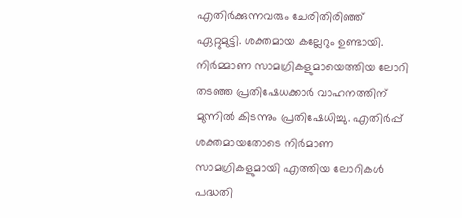എതിര്‍ക്കുന്നവരും ചേരിതിരിഞ്ഞ് ഏറ്റുമുട്ടി. ശക്തമായ കല്ലേറും ഉണ്ടായി. നിര്‍മ്മാണ സാമഗ്രികളുമായെത്തിയ ലോറി തടഞ്ഞ പ്രതിഷേധക്കാര്‍ വാഹനത്തിന് മുന്നില്‍ കിടന്നും പ്രതിഷേധിച്ചു. എതിര്‍പ്പ് ശക്തമായതോടെ നിര്‍മാണ സാമഗ്രികളുമായി എത്തിയ ലോറികള്‍ പദ്ധതി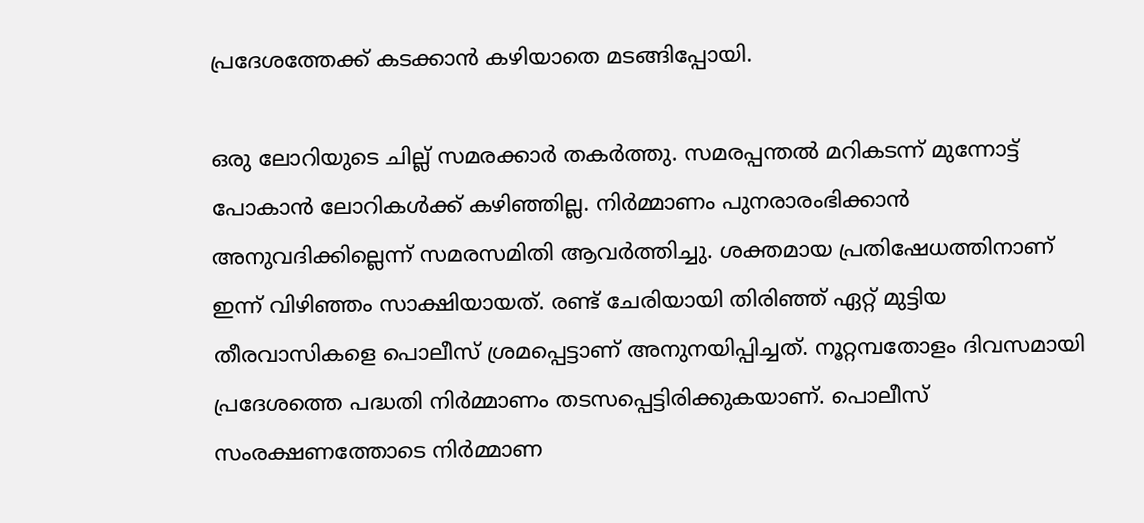പ്രദേശത്തേക്ക് കടക്കാന്‍ കഴിയാതെ മടങ്ങിപ്പോയി.

ഒരു ലോറിയുടെ ചില്ല് സമരക്കാര്‍ തകര്‍ത്തു. സമരപ്പന്തല്‍ മറികടന്ന് മുന്നോട്ട് പോകാന്‍ ലോറികള്‍ക്ക് കഴിഞ്ഞില്ല. നിര്‍മ്മാണം പുനരാരംഭിക്കാന്‍ അനുവദിക്കില്ലെന്ന് സമരസമിതി ആവര്‍ത്തിച്ചു. ശക്തമായ പ്രതിഷേധത്തിനാണ് ഇന്ന് വിഴിഞ്ഞം സാക്ഷിയായത്. രണ്ട് ചേരിയായി തിരിഞ്ഞ് ഏറ്റ് മുട്ടിയ തീരവാസികളെ പൊലീസ് ശ്രമപ്പെട്ടാണ് അനുനയിപ്പിച്ചത്. നൂറ്റമ്പതോളം ദിവസമായി പ്രദേശത്തെ പദ്ധതി നിര്‍മ്മാണം തടസപ്പെട്ടിരിക്കുകയാണ്. പൊലീസ് സംരക്ഷണത്തോടെ നിര്‍മ്മാണ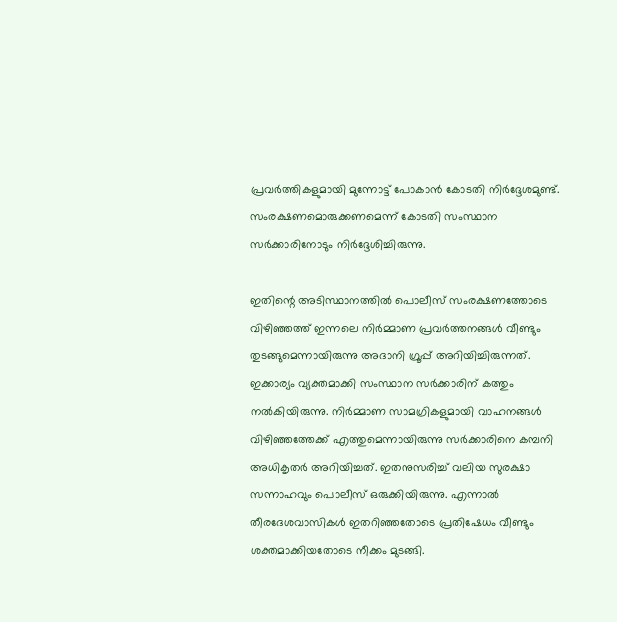പ്രവര്‍ത്തികളുമായി മുന്നോട്ട് പോകാന്‍ കോടതി നിര്‍ദ്ദേശമുണ്ട്. സംരക്ഷണമൊരുക്കണമെന്ന് കോടതി സംസ്ഥാന സര്‍ക്കാരിനോടും നിര്‍ദ്ദേശിച്ചിരുന്നു.

ഇതിന്റെ അടിസ്ഥാനത്തില്‍ പൊലീസ് സംരക്ഷണത്തോടെ വിഴിഞ്ഞത്ത് ഇന്നലെ നിര്‍മ്മാണ പ്രവര്‍ത്തനങ്ങള്‍ വീണ്ടും തുടങ്ങുമെന്നായിരുന്നു അദാനി ഗ്രൂപ്പ് അറിയിച്ചിരുന്നത്. ഇക്കാര്യം വ്യക്തമാക്കി സംസ്ഥാന സര്‍ക്കാരിന് കത്തും നല്‍കിയിരുന്നു. നിര്‍മ്മാണ സാമഗ്രികളുമായി വാഹനങ്ങള്‍ വിഴിഞ്ഞത്തേക്ക് എത്തുമെന്നായിരുന്നു സര്‍ക്കാരിനെ കമ്പനി അധികൃതര്‍ അറിയിച്ചത്. ഇതനുസരിച്ച് വലിയ സുരക്ഷാ സന്നാഹവും പൊലീസ് ഒരുക്കിയിരുന്നു. എന്നാല്‍ തീരദേശവാസികള്‍ ഇതറിഞ്ഞതോടെ പ്രതിഷേധം വീണ്ടും ശക്തമാക്കിയതോടെ നീക്കം മുടങ്ങി.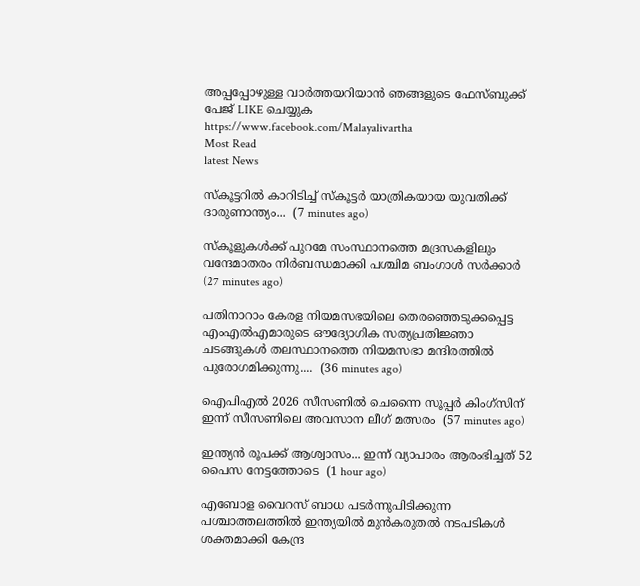അപ്പപ്പോഴുള്ള വാര്‍ത്തയറിയാന്‍ ഞങ്ങളുടെ ഫേസ്‌ബുക്ക്‌ പേജ് LIKE ചെയ്യുക
https://www.facebook.com/Malayalivartha
Most Read
latest News

സ്‌കൂട്ടറിൽ കാറിടിച്ച്‌ സ്‌കൂട്ടർ യാത്രികയായ യുവതിക്ക് ദാരുണാന്ത്യം...  (7 minutes ago)

സ്‌കൂളുകൾക്ക് പുറമേ സംസ്ഥാനത്തെ മദ്രസകളിലും വന്ദേമാതരം നിർബന്ധമാക്കി പശ്ചിമ ബംഗാൾ സർക്കാർ  (27 minutes ago)

പതിനാറാം കേരള നിയമസഭയിലെ തെരഞ്ഞെടുക്കപ്പെട്ട എംഎൽഎമാരുടെ ഔദ്യോഗിക സത്യപ്രതിജ്ഞാ ചടങ്ങുകൾ തലസ്ഥാനത്തെ നിയമസഭാ മന്ദിരത്തിൽ പുരോഗമിക്കുന്നു....  (36 minutes ago)

ഐപിഎൽ 2026 സീസണിൽ ചെന്നൈ സൂപ്പർ കിംഗ്‌സിന് ഇന്ന് സീസണിലെ അവസാന ലീഗ് മത്സരം  (57 minutes ago)

ഇന്ത്യന്‍ രൂപക്ക് ആശ്വാസം... ഇന്ന് വ്യാപാരം ആരംഭിച്ചത് 52 പൈസ നേട്ടത്തോടെ  (1 hour ago)

എബോള വൈറസ് ബാധ പടർന്നുപിടിക്കുന്ന പശ്ചാത്തലത്തിൽ ഇന്ത്യയിൽ മുൻകരുതൽ നടപടികൾ ശക്തമാക്കി കേന്ദ്ര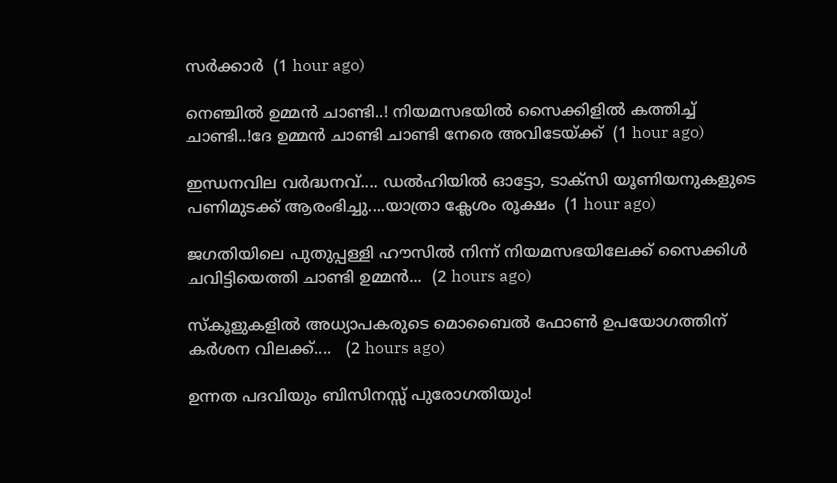സർക്കാർ  (1 hour ago)

നെഞ്ചിൽ ഉമ്മൻ ചാണ്ടി..! നിയമസഭയിൽ സൈക്കിളിൽ കത്തിച്ച് ചാണ്ടി..!ദേ ഉമ്മൻ ചാണ്ടി ചാണ്ടി നേരെ അവിടേയ്ക്ക്  (1 hour ago)

ഇന്ധനവില വർദ്ധനവ്.... ഡൽഹിയിൽ ഓട്ടോ, ടാക്സി യൂണിയനുകളുടെ പണിമുടക്ക് ആരംഭിച്ചു....യാത്രാ ക്ലേശം രൂക്ഷം  (1 hour ago)

ജഗതിയിലെ പുതുപ്പള്ളി ഹൗസിൽ നിന്ന് നിയമസഭയിലേക്ക് സൈക്കിൾ ചവിട്ടിയെത്തി ചാണ്ടി ഉമ്മൻ...  (2 hours ago)

സ്‌കൂളുകളില്‍ അധ്യാപകരുടെ മൊബൈല്‍ ഫോണ്‍ ഉപയോഗത്തിന് കര്‍ശന വിലക്ക്....   (2 hours ago)

ഉന്നത പദവിയും ബിസിനസ്സ് പുരോഗതിയും!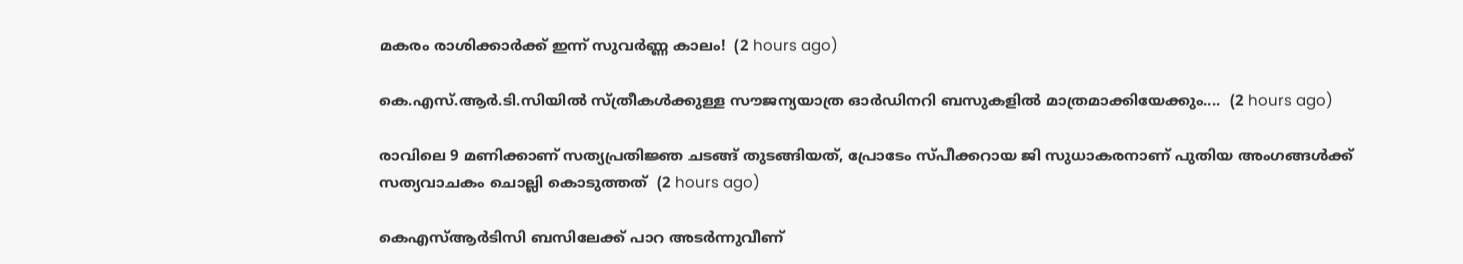മകരം രാശിക്കാർക്ക് ഇന്ന് സുവർണ്ണ കാലം!  (2 hours ago)

കെ.എസ്.ആർ.ടി.സിയിൽ സ്ത്രീകൾക്കുള്ള സൗജന്യയാത്ര ഓർഡിനറി ബസുകളിൽ മാത്രമാക്കിയേക്കും....  (2 hours ago)

രാവിലെ 9 മണിക്കാണ് സത്യപ്രതിജ്ഞ ചടങ്ങ് തുടങ്ങിയത്, പ്രോടേം സ്പീക്കറായ ജി സുധാകരനാണ് പുതിയ അംഗങ്ങൾക്ക് സത്യവാചകം ചൊല്ലി കൊടുത്തത്  (2 hours ago)

കെഎസ്ആ‌ർടിസി ബസിലേക്ക് പാറ അടർന്നുവീണ്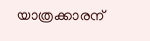യാത്രക്കാരന്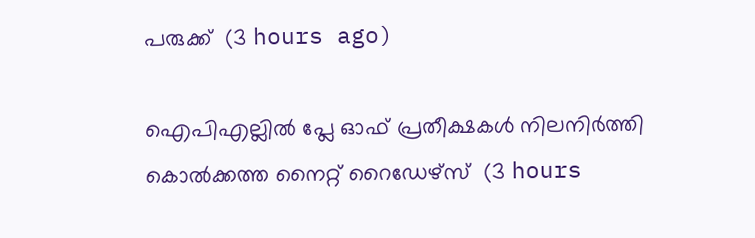പരുക്ക്  (3 hours ago)

ഐപിഎല്ലിൽ പ്ലേ ഓഫ് പ്രതീക്ഷകൾ നിലനിർത്തി കൊൽക്കത്ത നൈറ്റ് റൈഡേഴ്സ്  (3 hours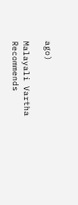ago)

Malayali Vartha Recommends